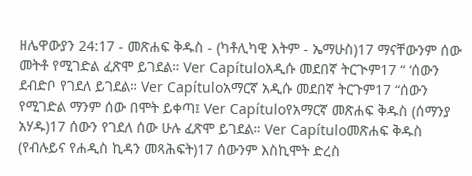ዘሌዋውያን 24:17 - መጽሐፍ ቅዱስ - (ካቶሊካዊ እትም - ኤማሁስ)17 ማናቸውንም ሰው መትቶ የሚገድል ፈጽሞ ይገደል። Ver Capítuloአዲሱ መደበኛ ትርጒም17 “ ‘ሰውን ደብድቦ የገደለ ይገደል። Ver Capítuloአማርኛ አዲሱ መደበኛ ትርጉም17 “ሰውን የሚገድል ማንም ሰው በሞት ይቀጣ፤ Ver Capítuloየአማርኛ መጽሐፍ ቅዱስ (ሰማንያ አሃዱ)17 ሰውን የገደለ ሰው ሁሉ ፈጽሞ ይገደል። Ver Capítuloመጽሐፍ ቅዱስ (የብሉይና የሐዲስ ኪዳን መጻሕፍት)17 ሰውንም እስኪሞት ድረስ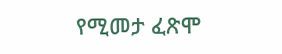የሚመታ ፈጽሞ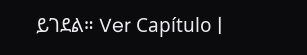ይገደል። Ver Capítulo |